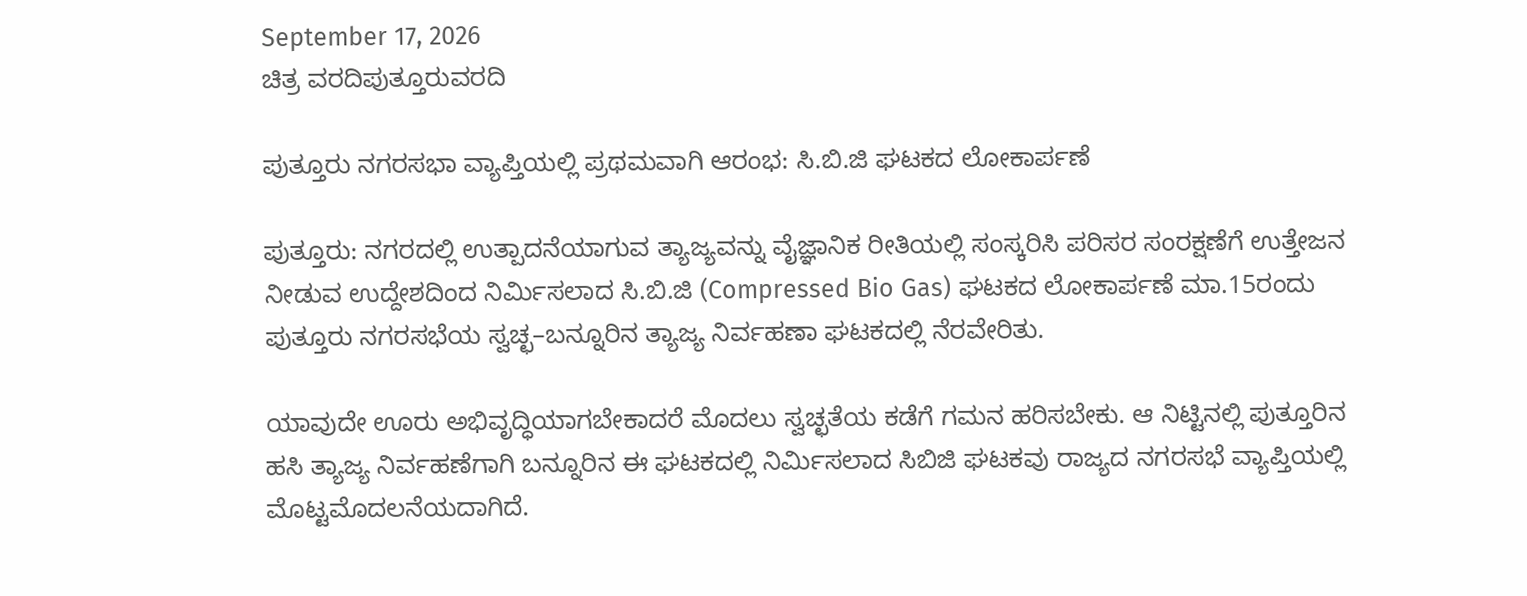September 17, 2026
ಚಿತ್ರ ವರದಿಪುತ್ತೂರುವರದಿ

ಪುತ್ತೂರು ನಗರಸಭಾ ವ್ಯಾಪ್ತಿಯಲ್ಲಿ ಪ್ರಥಮವಾಗಿ ಆರಂಭ: ಸಿ.ಬಿ.ಜಿ ಘಟಕದ ಲೋಕಾರ್ಪಣೆ

ಪುತ್ತೂರು: ನಗರದಲ್ಲಿ ಉತ್ಪಾದನೆಯಾಗುವ ತ್ಯಾಜ್ಯವನ್ನು ವೈಜ್ಞಾನಿಕ ರೀತಿಯಲ್ಲಿ ಸಂಸ್ಕರಿಸಿ ಪರಿಸರ ಸಂರಕ್ಷಣೆಗೆ ಉತ್ತೇಜನ ನೀಡುವ ಉದ್ದೇಶದಿಂದ ನಿರ್ಮಿಸಲಾದ ಸಿ.ಬಿ.ಜಿ (Compressed Bio Gas) ಘಟಕದ ಲೋಕಾರ್ಪಣೆ ಮಾ.15ರಂದು ಪುತ್ತೂರು ನಗರಸಭೆಯ ಸ್ವಚ್ಛ–ಬನ್ನೂರಿನ ತ್ಯಾಜ್ಯ ನಿರ್ವಹಣಾ ಘಟಕದಲ್ಲಿ ನೆರವೇರಿತು.

ಯಾವುದೇ ಊರು ಅಭಿವೃದ್ಧಿಯಾಗಬೇಕಾದರೆ ಮೊದಲು ಸ್ವಚ್ಛತೆಯ ಕಡೆಗೆ ಗಮನ ಹರಿಸಬೇಕು. ಆ ನಿಟ್ಟಿನಲ್ಲಿ ಪುತ್ತೂರಿನ ಹಸಿ ತ್ಯಾಜ್ಯ ನಿರ್ವಹಣೆಗಾಗಿ ಬನ್ನೂರಿನ ಈ ಘಟಕದಲ್ಲಿ ನಿರ್ಮಿಸಲಾದ ಸಿಬಿಜಿ ಘಟಕವು ರಾಜ್ಯದ ನಗರಸಭೆ ವ್ಯಾಪ್ತಿಯಲ್ಲಿ ಮೊಟ್ಟಮೊದಲನೆಯದಾಗಿದೆ.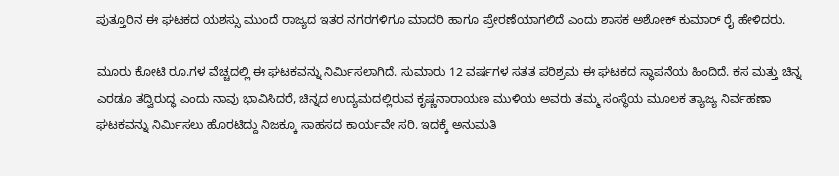ಪುತ್ತೂರಿನ ಈ ಘಟಕದ ಯಶಸ್ಸು ಮುಂದೆ ರಾಜ್ಯದ ಇತರ ನಗರಗಳಿಗೂ ಮಾದರಿ ಹಾಗೂ ಪ್ರೇರಣೆಯಾಗಲಿದೆ ಎಂದು ಶಾಸಕ ಅಶೋಕ್ ಕುಮಾರ್ ರೈ ಹೇಳಿದರು.

ಮೂರು ಕೋಟಿ ರೂ.ಗಳ ವೆಚ್ಚದಲ್ಲಿ ಈ ಘಟಕವನ್ನು ನಿರ್ಮಿಸಲಾಗಿದೆ. ಸುಮಾರು 12 ವರ್ಷಗಳ ಸತತ ಪರಿಶ್ರಮ ಈ ಘಟಕದ ಸ್ಥಾಪನೆಯ ಹಿಂದಿದೆ. ಕಸ ಮತ್ತು ಚಿನ್ನ ಎರಡೂ ತದ್ವಿರುದ್ಧ ಎಂದು ನಾವು ಭಾವಿಸಿದರೆ, ಚಿನ್ನದ ಉದ್ಯಮದಲ್ಲಿರುವ ಕೃಷ್ಣನಾರಾಯಣ ಮುಳಿಯ ಅವರು ತಮ್ಮ ಸಂಸ್ಥೆಯ ಮೂಲಕ ತ್ಯಾಜ್ಯ ನಿರ್ವಹಣಾ ಘಟಕವನ್ನು ನಿರ್ಮಿಸಲು ಹೊರಟಿದ್ದು ನಿಜಕ್ಕೂ ಸಾಹಸದ ಕಾರ್ಯವೇ ಸರಿ. ಇದಕ್ಕೆ ಅನುಮತಿ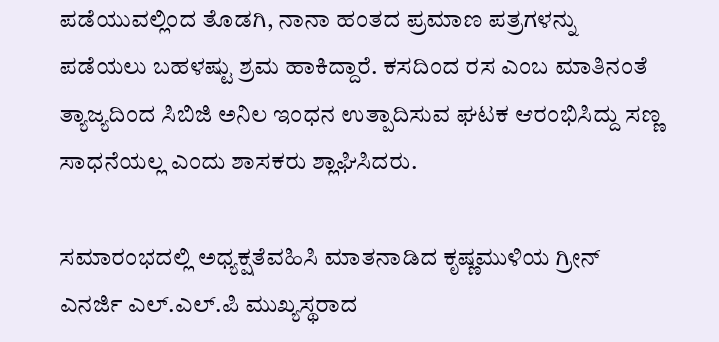ಪಡೆಯುವಲ್ಲಿಂದ ತೊಡಗಿ, ನಾನಾ ಹಂತದ ಪ್ರಮಾಣ ಪತ್ರಗಳನ್ನು ಪಡೆಯಲು ಬಹಳಷ್ಟು ಶ್ರಮ ಹಾಕಿದ್ದಾರೆ. ಕಸದಿಂದ ರಸ ಎಂಬ ಮಾತಿನಂತೆ ತ್ಯಾಜ್ಯದಿಂದ ಸಿಬಿಜಿ ಅನಿಲ ಇಂಧನ ಉತ್ಪಾದಿಸುವ ಘಟಕ ಆರಂಭಿಸಿದ್ದು ಸಣ್ಣ ಸಾಧನೆಯಲ್ಲ ಎಂದು ಶಾಸಕರು ಶ್ಲಾಘಿಸಿದರು.

ಸಮಾರಂಭದಲ್ಲಿ ಅಧ್ಯಕ್ಷತೆವಹಿಸಿ ಮಾತನಾಡಿದ ಕೃಷ್ಣಮುಳಿಯ ಗ್ರೀನ್ ಎನರ್ಜಿ ಎಲ್‌.ಎಲ್‌.ಪಿ ಮುಖ್ಯಸ್ಥರಾದ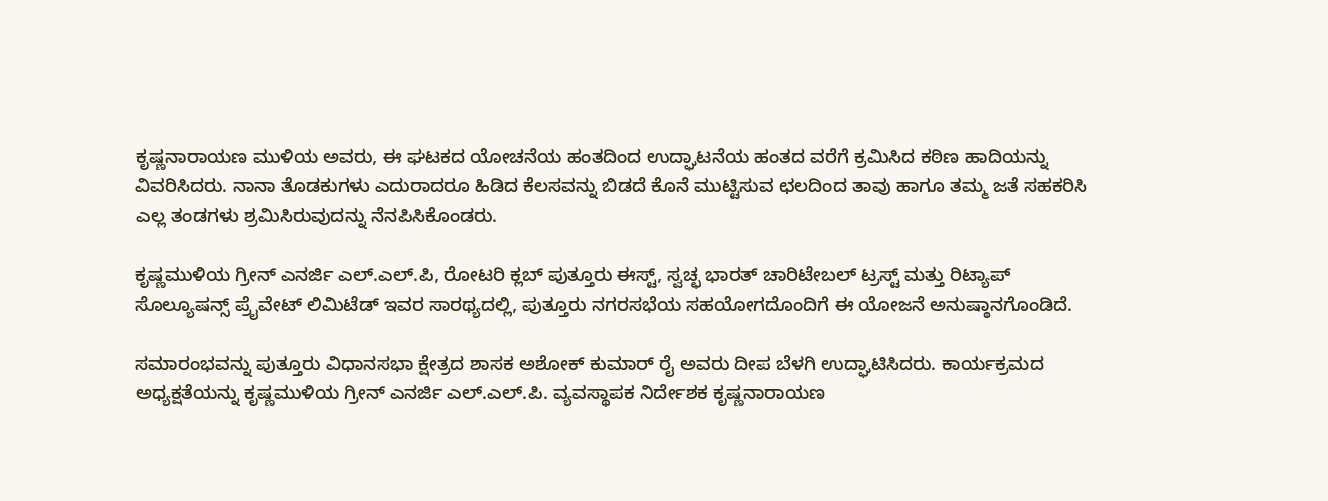ಕೃಷ್ಣನಾರಾಯಣ ಮುಳಿಯ ಅವರು, ಈ ಘಟಕದ ಯೋಚನೆಯ ಹಂತದಿಂದ ಉದ್ಘಾಟನೆಯ ಹಂತದ ವರೆಗೆ ಕ್ರಮಿಸಿದ ಕಠಿಣ ಹಾದಿಯನ್ನು ವಿವರಿಸಿದರು. ನಾನಾ ತೊಡಕುಗಳು ಎದುರಾದರೂ ಹಿಡಿದ ಕೆಲಸವನ್ನು ಬಿಡದೆ ಕೊನೆ ಮುಟ್ಟಿಸುವ ಛಲದಿಂದ ತಾವು ಹಾಗೂ ತಮ್ಮ ಜತೆ ಸಹಕರಿಸಿ ಎಲ್ಲ ತಂಡಗಳು ಶ್ರಮಿಸಿರುವುದನ್ನು ನೆನಪಿಸಿಕೊಂಡರು.

ಕೃಷ್ಣಮುಳಿಯ ಗ್ರೀನ್ ಎನರ್ಜಿ ಎಲ್‌.ಎಲ್‌.ಪಿ, ರೋಟರಿ ಕ್ಲಬ್ ಪುತ್ತೂರು ಈಸ್ಟ್, ಸ್ವಚ್ಛ ಭಾರತ್ ಚಾರಿಟೇಬಲ್ ಟ್ರಸ್ಟ್ ಮತ್ತು ರಿಟ್ಯಾಪ್ ಸೊಲ್ಯೂಷನ್ಸ್ ಪ್ರೈವೇಟ್ ಲಿಮಿಟೆಡ್ ಇವರ ಸಾರಥ್ಯದಲ್ಲಿ, ಪುತ್ತೂರು ನಗರಸಭೆಯ ಸಹಯೋಗದೊಂದಿಗೆ ಈ ಯೋಜನೆ ಅನುಷ್ಠಾನಗೊಂಡಿದೆ.

ಸಮಾರಂಭವನ್ನು ಪುತ್ತೂರು ವಿಧಾನಸಭಾ ಕ್ಷೇತ್ರದ ಶಾಸಕ ಅಶೋಕ್ ಕುಮಾರ್ ರೈ ಅವರು ದೀಪ ಬೆಳಗಿ ಉದ್ಘಾಟಿಸಿದರು. ಕಾರ್ಯಕ್ರಮದ ಅಧ್ಯಕ್ಷತೆಯನ್ನು ಕೃಷ್ಣಮುಳಿಯ ಗ್ರೀನ್ ಎನರ್ಜಿ ಎಲ್‌.ಎಲ್‌.ಪಿ. ವ್ಯವಸ್ಥಾಪಕ ನಿರ್ದೇಶಕ ಕೃಷ್ಣನಾರಾಯಣ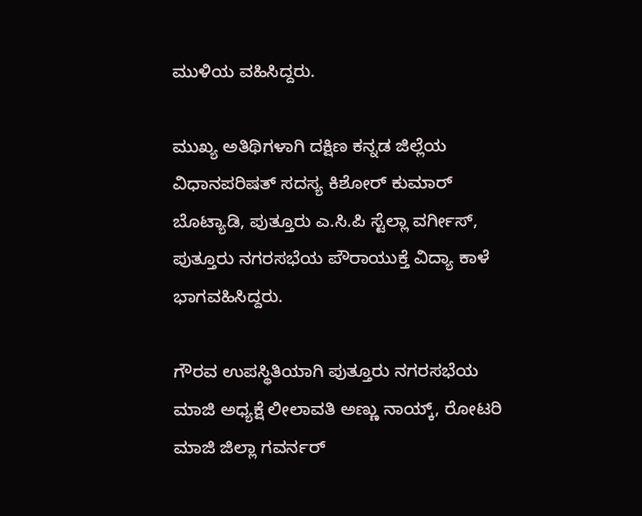ಮುಳಿಯ ವಹಿಸಿದ್ದರು.

ಮುಖ್ಯ ಅತಿಥಿಗಳಾಗಿ ದಕ್ಷಿಣ ಕನ್ನಡ ಜಿಲ್ಲೆಯ ವಿಧಾನಪರಿಷತ್ ಸದಸ್ಯ ಕಿಶೋರ್ ಕುಮಾರ್ ಬೊಟ್ಯಾಡಿ, ಪುತ್ತೂರು ಎ.ಸಿ.ಪಿ ಸ್ಟೆಲ್ಲಾ ವರ್ಗೀಸ್, ಪುತ್ತೂರು ನಗರಸಭೆಯ ಪೌರಾಯುಕ್ತೆ ವಿದ್ಯಾ ಕಾಳೆ ಭಾಗವಹಿಸಿದ್ದರು.

ಗೌರವ ಉಪಸ್ಥಿತಿಯಾಗಿ ಪುತ್ತೂರು ನಗರಸಭೆಯ ಮಾಜಿ ಅಧ್ಯಕ್ಷೆ ಲೀಲಾವತಿ ಅಣ್ಣು ನಾಯ್ಕ್, ರೋಟರಿ ಮಾಜಿ ಜಿಲ್ಲಾ ಗವರ್ನರ್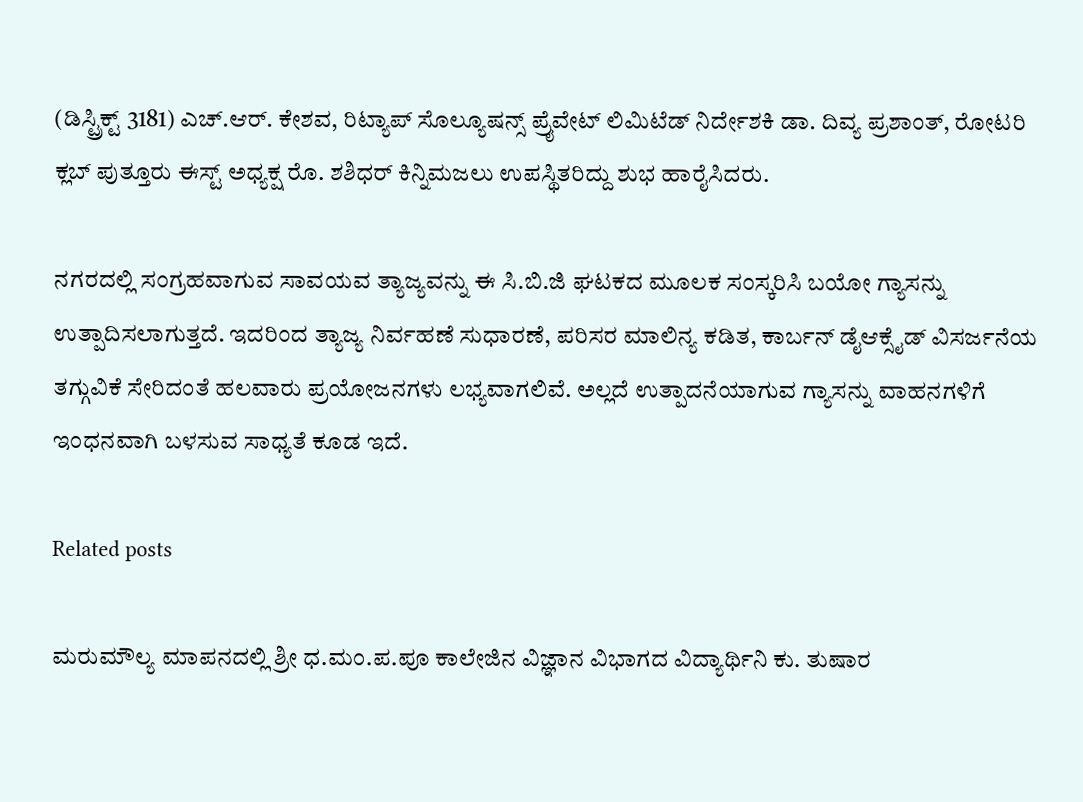(ಡಿಸ್ಟ್ರಿಕ್ಟ್ 3181) ಎಚ್.ಆರ್. ಕೇಶವ, ರಿಟ್ಯಾಪ್ ಸೊಲ್ಯೂಷನ್ಸ್ ಪ್ರೈವೇಟ್ ಲಿಮಿಟೆಡ್ ನಿರ್ದೇಶಕಿ ಡಾ. ದಿವ್ಯ ಪ್ರಶಾಂತ್, ರೋಟರಿ ಕ್ಲಬ್ ಪುತ್ತೂರು ಈಸ್ಟ್ ಅಧ್ಯಕ್ಷ ರೊ. ಶಶಿಧರ್ ಕಿನ್ನಿಮಜಲು ಉಪಸ್ಥಿತರಿದ್ದು ಶುಭ ಹಾರೈಸಿದರು.

ನಗರದಲ್ಲಿ ಸಂಗ್ರಹವಾಗುವ ಸಾವಯವ ತ್ಯಾಜ್ಯವನ್ನು ಈ ಸಿ.ಬಿ.ಜಿ ಘಟಕದ ಮೂಲಕ ಸಂಸ್ಕರಿಸಿ ಬಯೋ ಗ್ಯಾಸನ್ನು ಉತ್ಪಾದಿಸಲಾಗುತ್ತದೆ. ಇದರಿಂದ ತ್ಯಾಜ್ಯ ನಿರ್ವಹಣೆ ಸುಧಾರಣೆ, ಪರಿಸರ ಮಾಲಿನ್ಯ ಕಡಿತ, ಕಾರ್ಬನ್ ಡೈಆಕ್ಸೈಡ್ ವಿಸರ್ಜನೆಯ ತಗ್ಗುವಿಕೆ ಸೇರಿದಂತೆ ಹಲವಾರು ಪ್ರಯೋಜನಗಳು ಲಭ್ಯವಾಗಲಿವೆ. ಅಲ್ಲದೆ ಉತ್ಪಾದನೆಯಾಗುವ ಗ್ಯಾಸನ್ನು ವಾಹನಗಳಿಗೆ ಇಂಧನವಾಗಿ ಬಳಸುವ ಸಾಧ್ಯತೆ ಕೂಡ ಇದೆ.

Related posts

ಮರುಮೌಲ್ಯ ಮಾಪನದಲ್ಲಿ ಶ್ರೀ ಧ.ಮಂ.ಪ.ಪೂ ಕಾಲೇಜಿನ ವಿಜ್ಞಾನ ವಿಭಾಗದ ವಿದ್ಯಾರ್ಥಿನಿ ಕು. ತುಷಾರ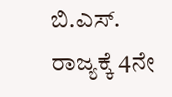ಬಿ.ಎಸ್‌. ರಾಜ್ಯಕ್ಕೆ 4ನೇ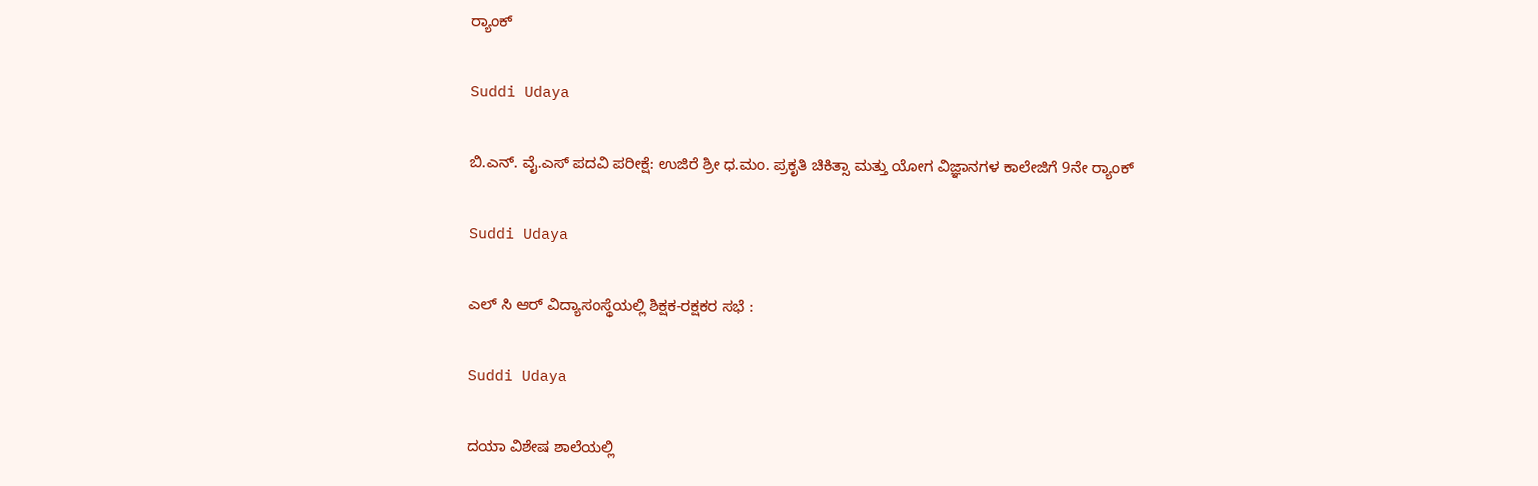ರ‍್ಯಾಂಕ್

Suddi Udaya

ಬಿ.ಎನ್. ವೈ.ಎಸ್ ಪದವಿ ಪರೀಕ್ಷೆ: ಉಜಿರೆ ಶ್ರೀ ಧ.ಮಂ. ಪ್ರಕೃತಿ ಚಿಕಿತ್ಸಾ ಮತ್ತು ಯೋಗ ವಿಜ್ಞಾನಗಳ ಕಾಲೇಜಿಗೆ 9ನೇ ರ್‍ಯಾಂಕ್

Suddi Udaya

ಎಲ್ ಸಿ ಆರ್ ವಿದ್ಯಾಸಂಸ್ಥೆಯಲ್ಲಿ ಶಿಕ್ಷಕ-ರಕ್ಷಕರ ಸಭೆ :

Suddi Udaya

ದಯಾ ವಿಶೇಷ ಶಾಲೆಯಲ್ಲಿ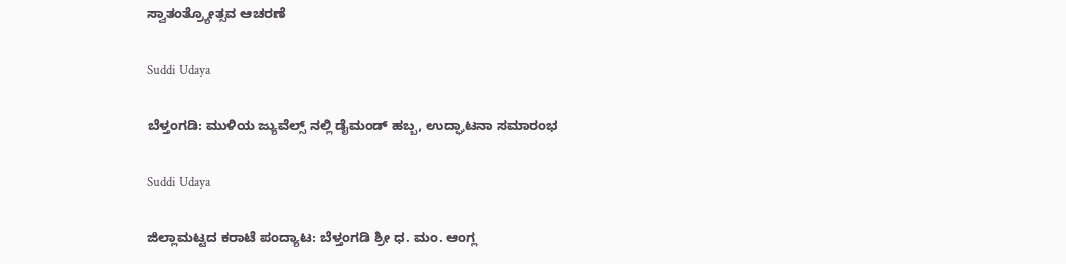ಸ್ವಾತಂತ್ರ್ಯೋತ್ಸವ ಆಚರಣೆ

Suddi Udaya

ಬೆಳ್ತಂಗಡಿ: ಮುಳಿಯ ಜ್ಯುವೆಲ್ಸ್ ನಲ್ಲಿ ಡೈಮಂಡ್ ಹಬ್ಬ, ಉದ್ಘಾಟನಾ ಸಮಾರಂಭ

Suddi Udaya

ಜಿಲ್ಲಾಮಟ್ಟದ ಕರಾಟೆ ಪಂದ್ಯಾಟ: ಬೆಳ್ತಂಗಡಿ ಶ್ರೀ ಧ. ಮಂ. ಆಂಗ್ಲ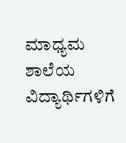ಮಾಧ್ಯಮ ಶಾಲೆಯ ವಿದ್ಯಾರ್ಥಿಗಳಿಗೆ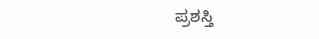ಪ್ರಶಸ್ತಿ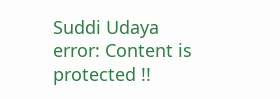Suddi Udaya
error: Content is protected !!